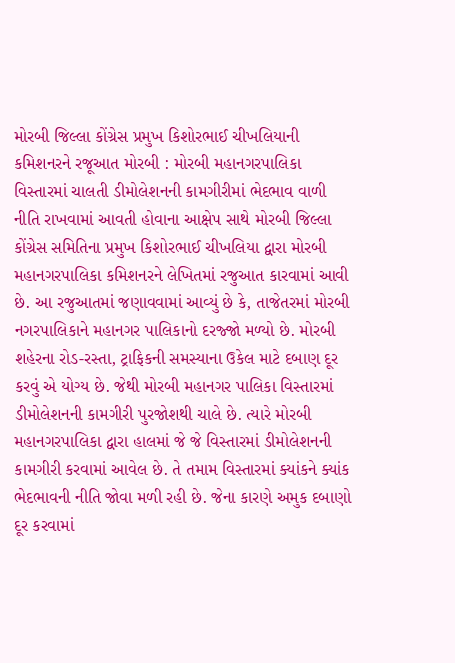મોરબી જિલ્લા કોંગ્રેસ પ્રમુખ કિશોરભાઈ ચીખલિયાની કમિશનરને રજૂઆત મોરબી : મોરબી મહાનગરપાલિકા વિસ્તારમાં ચાલતી ડીમોલેશનની કામગીરીમાં ભેદભાવ વાળી નીતિ રાખવામાં આવતી હોવાના આક્ષેપ સાથે મોરબી જિલ્લા કોંગ્રેસ સમિતિના પ્રમુખ કિશોરભાઈ ચીખલિયા દ્વારા મોરબી મહાનગરપાલિકા કમિશનરને લેખિતમાં રજુઆત કારવામાં આવી છે. આ રજુઆતમાં જણાવવામાં આવ્યું છે કે, તાજેતરમાં મોરબી નગરપાલિકાને મહાનગર પાલિકાનો દરજ્જો મળ્યો છે. મોરબી શહેરના રોડ-રસ્તા, ટ્રાફિકની સમસ્યાના ઉકેલ માટે દબાણ દૂર કરવું એ યોગ્ય છે. જેથી મોરબી મહાનગર પાલિકા વિસ્તારમાં ડીમોલેશનની કામગીરી પુરજોશથી ચાલે છે. ત્યારે મોરબી મહાનગરપાલિકા દ્વારા હાલમાં જે જે વિસ્તારમાં ડીમોલેશનની કામગીરી કરવામાં આવેલ છે. તે તમામ વિસ્તારમાં ક્યાંકને ક્યાંક ભેદભાવની નીતિ જોવા મળી રહી છે. જેના કારણે અમુક દબાણો દૂર કરવામાં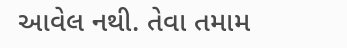આવેલ નથી. તેવા તમામ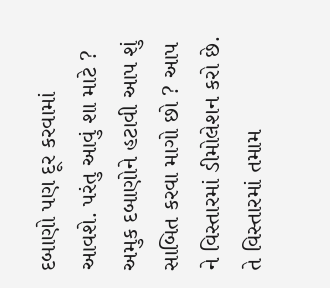દબાણો પણ દૂર કરવામાં આવશે. પરંતુ આવું શા માટે ? અમુક દબાણોને હટાવી આપ શું સાબિત કરવા માગો છો ? આપ ને વિસ્તારમાં ડીમોલેશન કરો છે. તે વિસ્તારમાં તમામ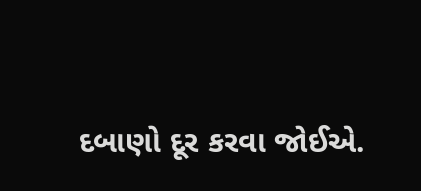દબાણો દૂર કરવા જોઈએ.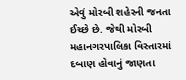એવું મોરબી શહેરની જનતા ઈચ્છે છે. જેથી મોરબી મહાનગરપાલિકા વિસ્તારમાં દબાણ હોવાનું જાણતા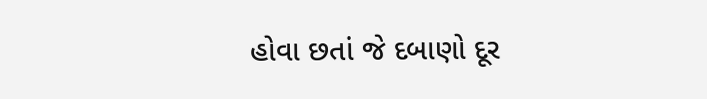હોવા છતાં જે દબાણો દૂર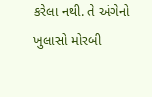કરેલા નથી. તે અંગેનો ખુલાસો મોરબી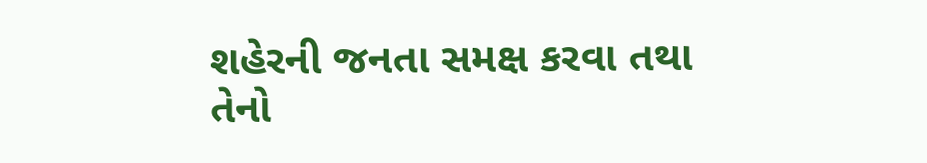શહેરની જનતા સમક્ષ કરવા તથા તેનો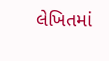લેખિતમાં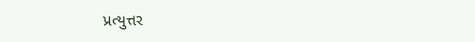પ્રત્યુત્તર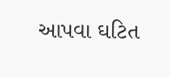આપવા ઘટિત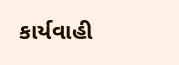કાર્યવાહી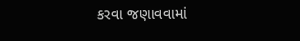કરવા જણાવવામાં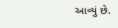આવ્યું છે.